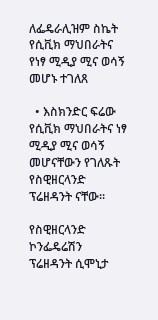ለፌዴራሊዝም ስኬት የሲቪክ ማህበራትና የነፃ ሚዲያ ሚና ወሳኝ መሆኑ ተገለጸ

  • እስክንድር ፍሬው
የሲቪክ ማህበራትና ነፃ ሚዲያ ሚና ወሳኝ መሆናቸውን የገለጹት የስዊዘርላንድ ፕሬዘዳንት ናቸው።

የስዊዘርላንድ ኮንፌዴሬሽን ፕሬዘዳንት ሲሞኒታ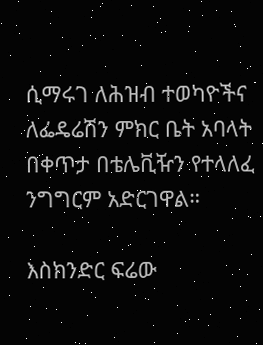ሲማሩገ ለሕዝብ ተወካዮችና ለፌዴሬሽን ምክር ቤት አባላት በቀጥታ በቴሌቪዥን የተላለፈ ንግግርም አድርገዋል።

እስክንድር ፍሬው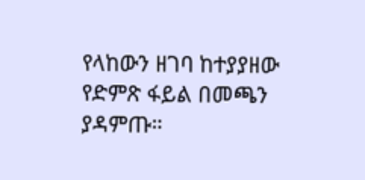የላከውን ዘገባ ከተያያዘው የድምጽ ፋይል በመጫን ያዳምጡ።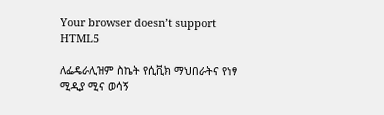Your browser doesn’t support HTML5

ለፌዴራሊዝም ስኬት የሲቪክ ማህበራትና የነፃ ሚዲያ ሚና ወሳኝ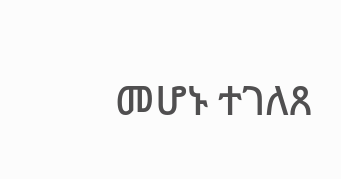መሆኑ ተገለጸ